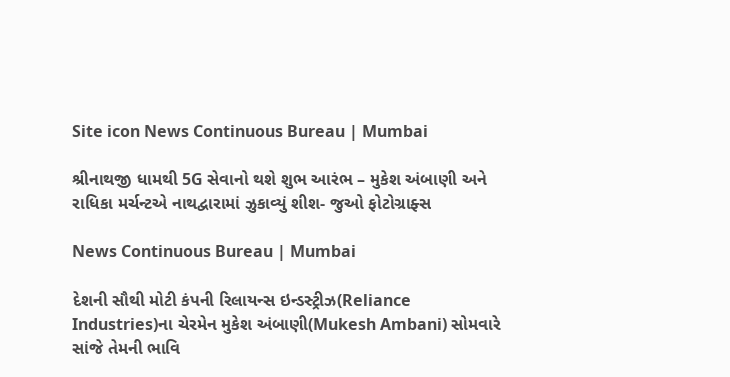Site icon News Continuous Bureau | Mumbai

શ્રીનાથજી ધામથી 5G સેવાનો થશે શુભ આરંભ – મુકેશ અંબાણી અને રાધિકા મર્ચન્ટએ નાથદ્વારામાં ઝુકાવ્યું શીશ- જુઓ ફોટોગ્રાફ્સ

News Continuous Bureau | Mumbai

દેશની સૌથી મોટી કંપની રિલાયન્સ ઇન્ડસ્ટ્રીઝ(Reliance Industries)ના ચેરમેન મુકેશ અંબાણી(Mukesh Ambani) સોમવારે સાંજે તેમની ભાવિ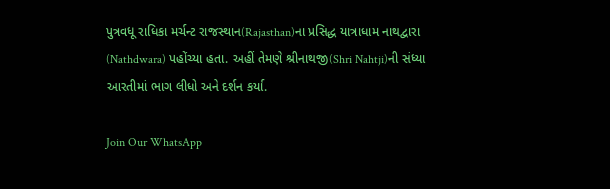પુત્રવધૂ રાધિકા મર્ચન્ટ રાજસ્થાન(Rajasthan)ના પ્રસિદ્ધ યાત્રાધામ નાથદ્વારા (Nathdwara) પહોંચ્યા હતા. અહીં તેમણે શ્રીનાથજી(Shri Nahtji)ની સંધ્યા આરતીમાં ભાગ લીધો અને દર્શન કર્યા.

Join Our WhatsApp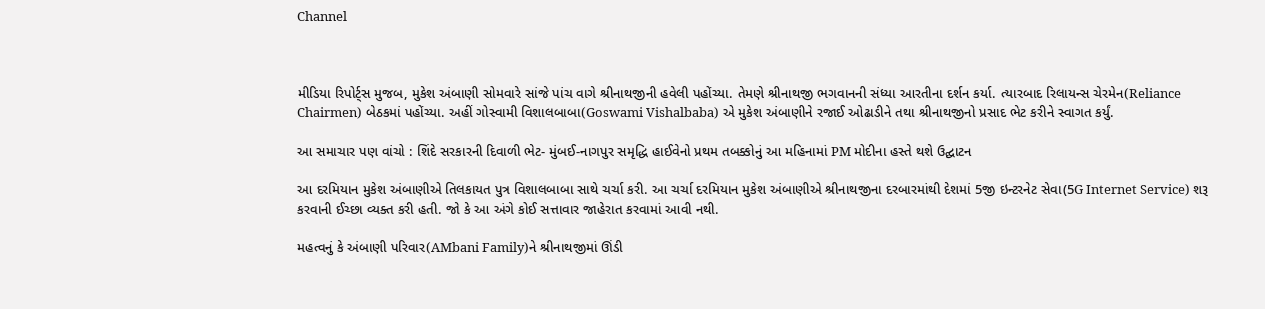Channel



મીડિયા રિપોર્ટ્સ મુજબ, મુકેશ અંબાણી સોમવારે સાંજે પાંચ વાગે શ્રીનાથજીની હવેલી પહોંચ્યા. તેમણે શ્રીનાથજી ભગવાનની સંધ્યા આરતીના દર્શન કર્યા. ત્યારબાદ રિલાયન્સ ચેરમેન(Reliance Chairmen) બેઠકમાં પહોંચ્યા. અહીં ગોસ્વામી વિશાલબાબા(Goswami Vishalbaba) એ મુકેશ અંબાણીને રજાઈ ઓઢાડીને તથા શ્રીનાથજીનો પ્રસાદ ભેટ કરીને સ્વાગત કર્યું.

આ સમાચાર પણ વાંચો : શિંદે સરકારની દિવાળી ભેટ- મુંબઈ-નાગપુર સમૃદ્ધિ હાઈવેનો પ્રથમ તબક્કોનું આ મહિનામાં PM મોદીના હસ્તે થશે ઉદ્ઘાટન

આ દરમિયાન મુકેશ અંબાણીએ તિલકાયત પુત્ર વિશાલબાબા સાથે ચર્ચા કરી. આ ચર્ચા દરમિયાન મુકેશ અંબાણીએ શ્રીનાથજીના દરબારમાંથી દેશમાં 5જી ઇન્ટરનેટ સેવા(5G Internet Service) શરૂ કરવાની ઈચ્છા વ્યક્ત કરી હતી. જો કે આ અંગે કોઈ સત્તાવાર જાહેરાત કરવામાં આવી નથી.

મહત્વનું કે અંબાણી પરિવાર(AMbani Family)ને શ્રીનાથજીમાં ઊંડી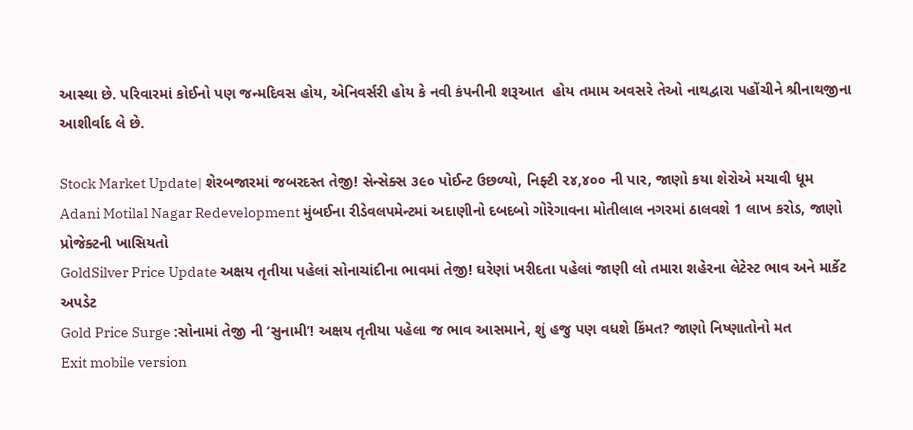આસ્થા છે. પરિવારમાં કોઈનો પણ જન્મદિવસ હોય, એનિવર્સરી હોય કે નવી કંપનીની શરૂઆત  હોય તમામ અવસરે તેઓ નાથદ્વારા પહોંચીને શ્રીનાથજીના આશીર્વાદ લે છે.

Stock Market Update| શેરબજારમાં જબરદસ્ત તેજી! સેન્સેક્સ ૩૯૦ પોઈન્ટ ઉછળ્યો, નિફ્ટી ૨૪,૪૦૦ ની પાર, જાણો કયા શેરોએ મચાવી ધૂમ
Adani Motilal Nagar Redevelopment મુંબઈના રીડેવલપમેન્ટમાં અદાણીનો દબદબો ગોરેગાવના મોતીલાલ નગરમાં ઠાલવશે 1 લાખ કરોડ, જાણો પ્રોજેક્ટની ખાસિયતો
GoldSilver Price Update અક્ષય તૃતીયા પહેલાં સોનાચાંદીના ભાવમાં તેજી! ઘરેણાં ખરીદતા પહેલાં જાણી લો તમારા શહેરના લેટેસ્ટ ભાવ અને માર્કેટ અપડેટ
Gold Price Surge :સોનામાં તેજી ની ‘સુનામી’! અક્ષય તૃતીયા પહેલા જ ભાવ આસમાને, શું હજુ પણ વધશે કિંમત? જાણો નિષ્ણાતોનો મત
Exit mobile version